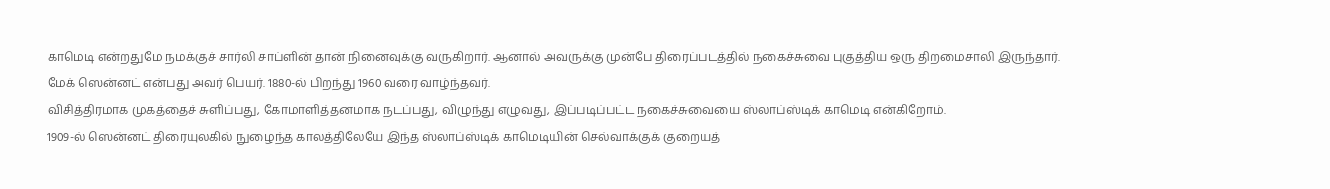காமெடி என்றதுமே நமக்குச் சார்லி சாப்ளின் தான் நினைவுக்கு வருகிறார். ஆனால் அவருக்கு முன்பே திரைப்படத்தில் நகைச்சுவை புகுத்திய ஒரு திறமைசாலி இருந்தார்.
மேக் ஸென்னட் என்பது அவர் பெயர். 1880-ல் பிறந்து 1960 வரை வாழ்ந்தவர்.
விசித்திரமாக முகத்தைச் சுளிப்பது, கோமாளித்தனமாக நடப்பது, விழுந்து எழுவது, இப்படிப்பட்ட நகைச்சுவையை ஸ்லாப்ஸ்டிக் காமெடி என்கிறோம்.
1909-ல் ஸென்னட் திரையுலகில் நுழைந்த காலத்திலேயே இந்த ஸ்லாப்ஸ்டிக் காமெடியின் செல்வாக்குக் குறையத்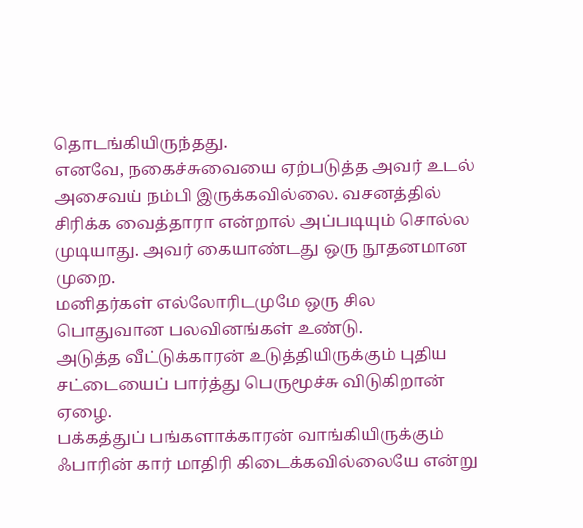தொடங்கியிருந்தது.
எனவே, நகைச்சுவையை ஏற்படுத்த அவர் உடல் அசைவய் நம்பி இருக்கவில்லை. வசனத்தில் சிரிக்க வைத்தாரா என்றால் அப்படியும் சொல்ல முடியாது. அவர் கையாண்டது ஒரு நூதனமான முறை.
மனிதர்கள் எல்லோரிடமுமே ஒரு சில பொதுவான பலவினங்கள் உண்டு.
அடுத்த வீட்டுக்காரன் உடுத்தியிருக்கும் புதிய சட்டையைப் பார்த்து பெருமூச்சு விடுகிறான் ஏழை.
பக்கத்துப் பங்களாக்காரன் வாங்கியிருக்கும் ஃபாரின் கார் மாதிரி கிடைக்கவில்லையே என்று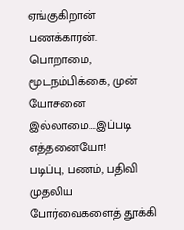ஏங்குகிறான் பணக்காரன்.
பொறாமை, மூடநம்பிக்கை, முன் யோசனை இல்லாமை….இப்படி எத்தனையோ!
படிப்பு, பணம், பதிவி முதலிய போர்வைகளைத் தூக்கி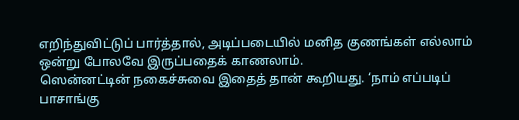எறிந்துவிட்டுப் பார்த்தால், அடிப்படையில் மனித குணங்கள் எல்லாம் ஒன்று போலவே இருப்பதைக் காணலாம்.
ஸென்னட்டின் நகைச்சுவை இதைத் தான் கூறியது. ‘நாம் எப்படிப் பாசாங்கு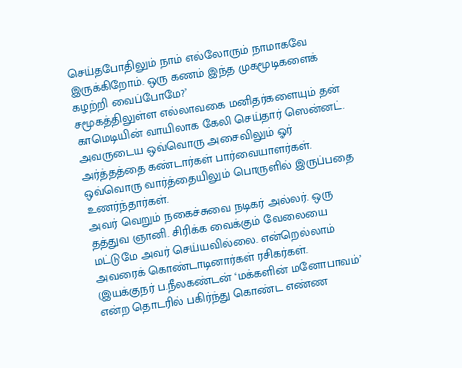செய்தபோதிலும் நாம் எல்லோரும் நாமாகவே இருக்கிறோம். ஒரு கணம் இந்த முகமூடிகளைக் கழற்றி வைப்போமே?’
சமூகத்திலுள்ள எல்லாவகை மனிதர்களையும் தன் காமெடியின் வாயிலாக கேலி செய்தார் ஸென்னட்.
அவருடைய ஒவ்வொரு அசைவிலும் ஓர் அர்த்தத்தை கண்டார்கள் பார்வையாளர்கள். ஒவ்வொரு வார்த்தையிலும் பொருளில் இருப்பதை உணர்ந்தார்கள்.
அவர் வெறும் நகைச்சுவை நடிகர் அல்லர். ஒரு தத்துவ ஞானி. சிரிக்க வைக்கும் வேலையை மட்டுமே அவர் செய்யவில்லை. என்றெல்லாம் அவரைக் கொண்டாடினார்கள் ரசிகர்கள்.
(இயக்குநர் ப.நீலகண்டன் ‘மக்களின் மனோபாவம்’ என்ற தொடரில் பகிர்ந்து கொண்ட எண்ண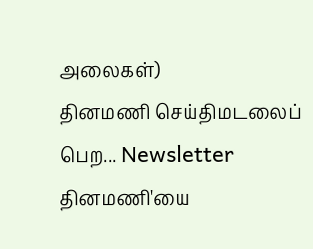அலைகள்)
தினமணி செய்திமடலைப் பெற... Newsletter
தினமணி'யை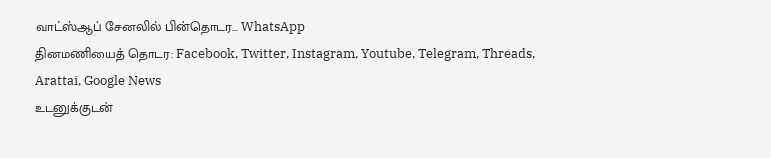வாட்ஸ்ஆப் சேனலில் பின்தொடர... WhatsApp
தினமணியைத் தொடர: Facebook, Twitter, Instagram, Youtube, Telegram, Threads, Arattai, Google News
உடனுக்குடன்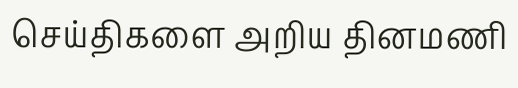செய்திகளை அறிய தினமணி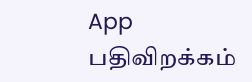App பதிவிறக்கம்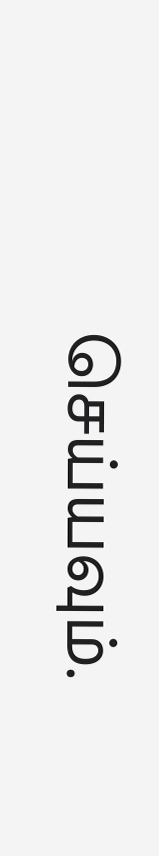செய்யவும்.